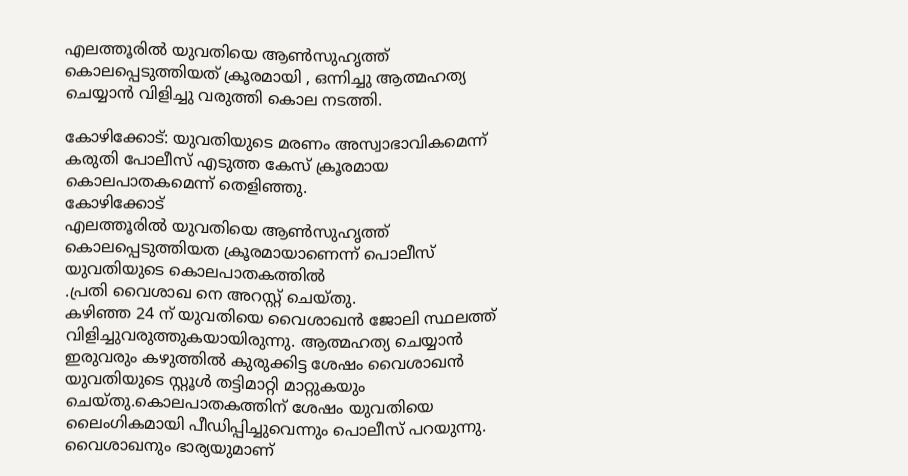എലത്തൂരില്‍ യുവതിയെ ആണ്‍സുഹൃത്ത് കൊലപ്പെടുത്തിയത് ക്രൂരമായി , ഒന്നിച്ചു ആത്മഹത്യ ചെയ്യാൻ വിളിച്ചു വരുത്തി കൊല നടത്തി.

കോഴിക്കോട്: യുവതിയുടെ മരണം അസ്വാഭാവികമെന്ന്
കരുതി പോലീസ് എടുത്ത കേസ് ക്രൂരമായ കൊലപാതകമെന്ന് തെളിഞ്ഞു.
കോഴിക്കോട്
എലത്തൂരില്‍ യുവതിയെ ആണ്‍സുഹൃത്ത് കൊലപ്പെടുത്തിയത ക്രൂരമായാണെന്ന് പൊലീസ്
യുവതിയുടെ കൊലപാതകത്തിൽ
.പ്രതി വൈശാഖ നെ അറസ്റ്റ് ചെയ്തു.
കഴിഞ്ഞ 24 ന് യുവതിയെ വൈശാഖൻ ജോലി സ്ഥലത്ത് വിളിച്ചുവരുത്തുകയായിരുന്നു. ആത്മഹത്യ ചെയ്യാൻ ഇരുവരും കഴുത്തിൽ കുരുക്കിട്ട ശേഷം വൈശാഖൻ യുവതിയുടെ സ്റ്റൂൾ തട്ടിമാറ്റി മാറ്റുകയും ചെയ്തു.കൊലപാതകത്തിന് ശേഷം യുവതിയെ ലൈംഗികമായി പീഡിപ്പിച്ചുവെന്നും പൊലീസ് പറയുന്നു. വൈശാഖനും ഭാര്യയുമാണ്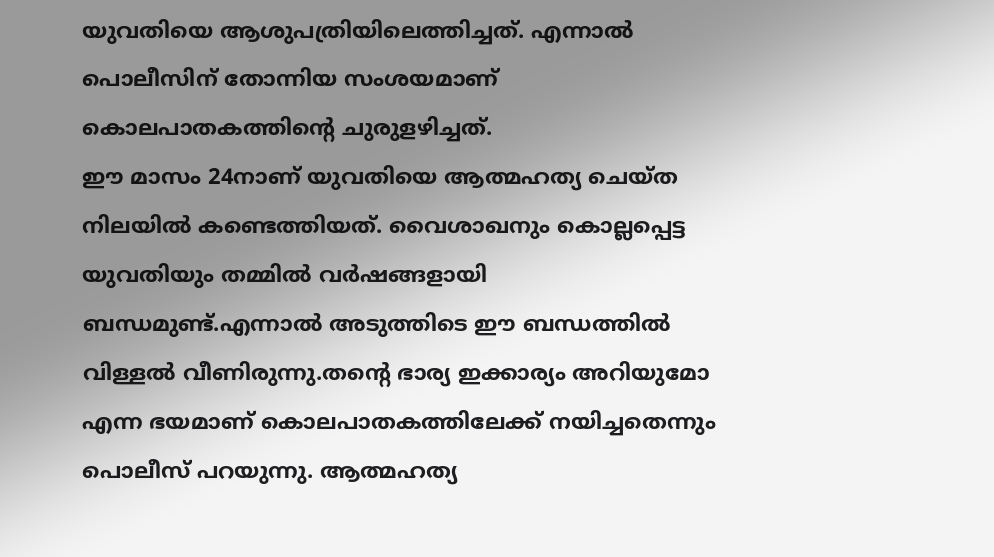യുവതിയെ ആശുപത്രിയിലെത്തിച്ചത്. എന്നാല്‍ പൊലീസിന് തോന്നിയ സംശയമാണ് കൊലപാതകത്തിന്‍റെ ചുരുളഴിച്ചത്.
ഈ മാസം 24നാണ് യുവതിയെ ആത്മഹത്യ ചെയ്ത നിലയില്‍ കണ്ടെത്തിയത്. വൈശാഖനും കൊല്ലപ്പെട്ട യുവതിയും തമ്മില്‍ വര്‍ഷങ്ങളായി ബന്ധമുണ്ട്.എന്നാല്‍ അടുത്തിടെ ഈ ബന്ധത്തില്‍ വിള്ളല്‍ വീണിരുന്നു.തന്‍റെ ഭാര്യ ഇക്കാര്യം അറിയുമോ എന്ന ഭയമാണ് കൊലപാതകത്തിലേക്ക് നയിച്ചതെന്നും പൊലീസ് പറയുന്നു. ആത്മഹത്യ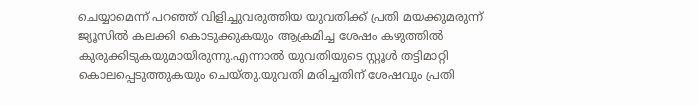ചെയ്യാമെന്ന് പറഞ്ഞ് വിളിച്ചുവരുത്തിയ യുവതിക്ക് പ്രതി മയക്കുമരുന്ന് ജ്യൂസില്‍ കലക്കി കൊടുക്കുകയും ആക്രമിച്ച ശേഷം കഴുത്തില്‍ കുരുക്കിടുകയുമായിരുന്നു.എന്നാല്‍ യുവതിയുടെ സ്റ്റൂള്‍ തട്ടിമാറ്റി കൊലപ്പെടുത്തുകയും ചെയ്തു.യുവതി മരിച്ചതിന് ശേഷവും പ്രതി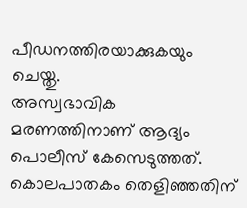പീഡനത്തിരയാക്കുകയും ചെയ്തു.
അസ്വഭാവിക മരണത്തിനാണ് ആദ്യം പൊലീസ് കേസെടുത്തത്. കൊലപാതകം തെളിഞ്ഞതിന്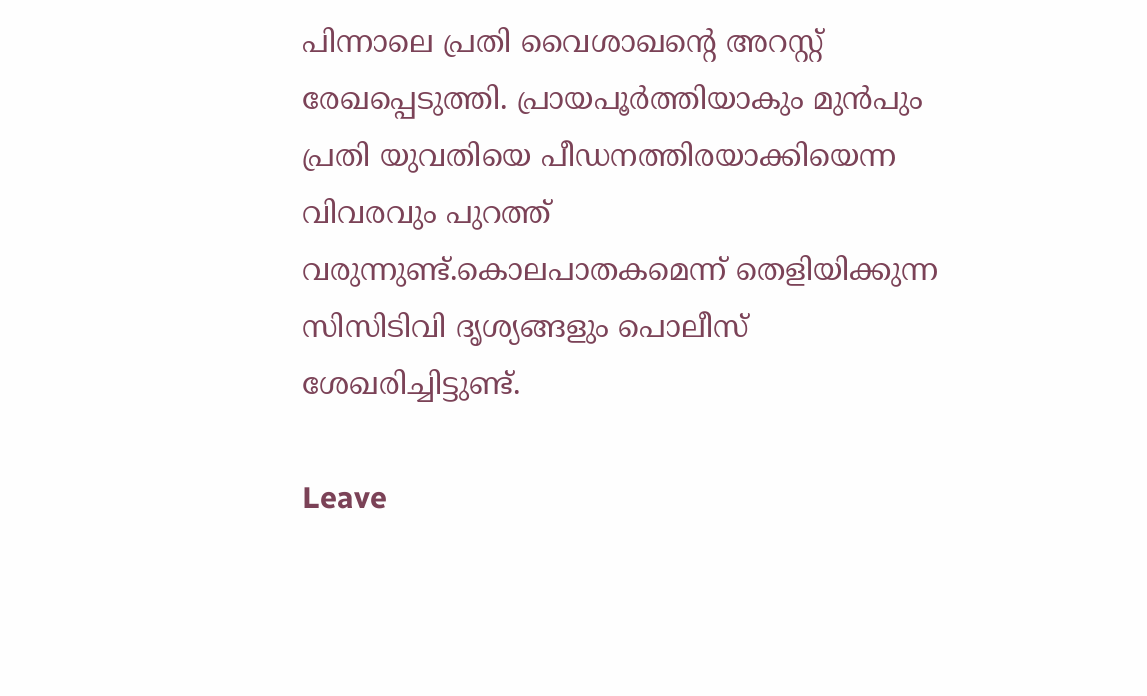പിന്നാലെ പ്രതി വൈശാഖന്‍റെ അറസ്റ്റ് രേഖപ്പെടുത്തി. പ്രായപൂര്‍ത്തിയാകും മുന്‍പും പ്രതി യുവതിയെ പീഡനത്തിരയാക്കിയെന്ന വിവരവും പുറത്ത് വരുന്നുണ്ട്.കൊലപാതകമെന്ന് തെളിയിക്കുന്ന സിസിടിവി ദൃശ്യങ്ങളും പൊലീസ് ശേഖരിച്ചിട്ടുണ്ട്.

Leave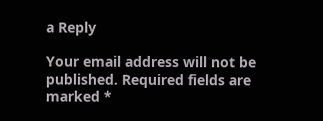a Reply

Your email address will not be published. Required fields are marked *